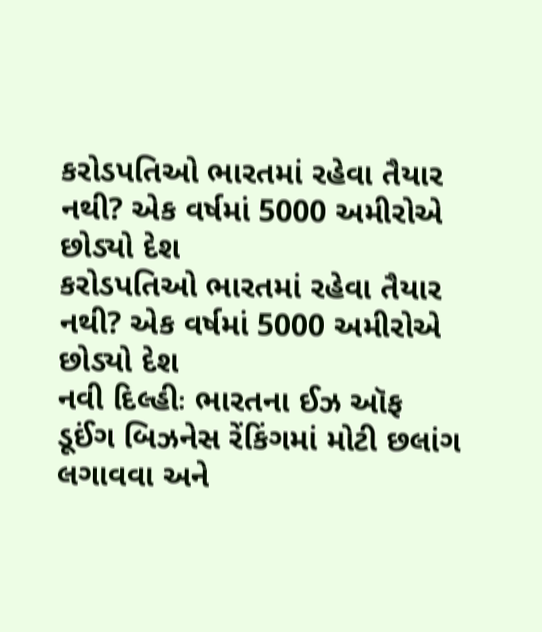કરોડપતિઓ ભારતમાં રહેવા તૈયાર નથી? એક વર્ષમાં 5000 અમીરોએ છોડ્યો દેશ
કરોડપતિઓ ભારતમાં રહેવા તૈયાર નથી? એક વર્ષમાં 5000 અમીરોએ છોડ્યો દેશ
નવી દિલ્હીઃ ભારતના ઈઝ ઑફ ડૂઈંગ બિઝનેસ રેંકિંગમાં મોટી છલાંગ લગાવવા અને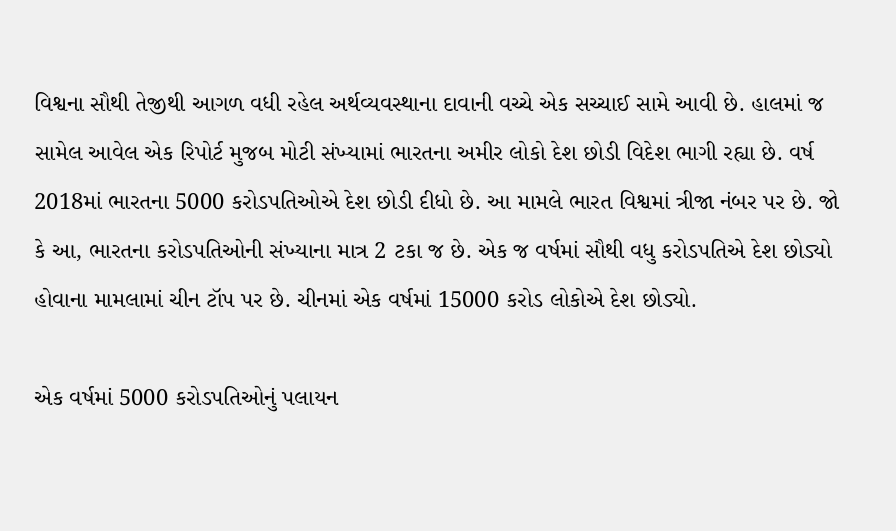વિશ્વના સૌથી તેજીથી આગળ વધી રહેલ અર્થવ્યવસ્થાના દાવાની વચ્ચે એક સચ્ચાઈ સામે આવી છે. હાલમાં જ સામેલ આવેલ એક રિપોર્ટ મુજબ મોટી સંખ્યામાં ભારતના અમીર લોકો દેશ છોડી વિદેશ ભાગી રહ્યા છે. વર્ષ 2018માં ભારતના 5000 કરોડપતિઓએ દેશ છોડી દીધો છે. આ મામલે ભારત વિશ્વમાં ત્રીજા નંબર પર છે. જો કે આ, ભારતના કરોડપતિઓની સંખ્યાના માત્ર 2 ટકા જ છે. એક જ વર્ષમાં સૌથી વધુ કરોડપતિએ દેશ છોડ્યો હોવાના મામલામાં ચીન ટૉપ પર છે. ચીનમાં એક વર્ષમાં 15000 કરોડ લોકોએ દેશ છોડ્યો.

એક વર્ષમાં 5000 કરોડપતિઓનું પલાયન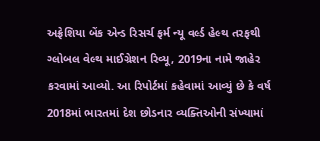અફ્રેશિયા બેંક એન્ડ રિસર્ચ ફર્મ ન્યૂ વર્લ્ડ હેલ્થ તરફથી ગ્લોબલ વેલ્થ માઈગ્રેશન રિવ્યૂ, 2019ના નામે જાહેર કરવામાં આવ્યો. આ રિપોર્ટમાં કહેવામાં આવ્યું છે કે વર્ષ 2018માં ભારતમાં દેશ છોડનાર વ્યક્તિઓની સંખ્યામાં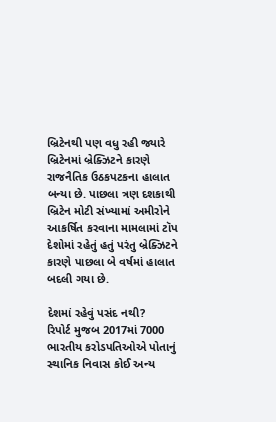બ્રિટેનથી પણ વધુ રહી જ્યારે બ્રિટેનમાં બ્રેક્ઝિટને કારણે રાજનૈતિક ઉઠકપટકના હાલાત બન્યા છે. પાછલા ત્રણ દશકાથી બ્રિટેન મોટી સંખ્યામાં અમીરોને આકર્ષિત કરવાના મામલામાં ટૉપ દેશોમાં રહેતું હતું પરંતુ બ્રેક્ઝિટને કારણે પાછલા બે વર્ષમાં હાલાત બદલી ગયા છે.

દેશમાં રહેવું પસંદ નથી?
રિપોર્ટ મુજબ 2017માં 7000 ભારતીય કરોડપતિઓએ પોતાનું સ્થાનિક નિવાસ કોઈ અન્ય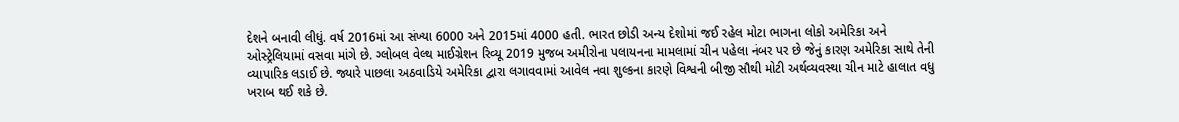દેશને બનાવી લીધું. વર્ષ 2016માં આ સંખ્યા 6000 અને 2015માં 4000 હતી. ભારત છોડી અન્ય દેશોમાં જઈ રહેલ મોટા ભાગના લોકો અમેરિકા અને ઓસ્ટ્રેલિયામાં વસવા માંગે છે. ગ્લોબલ વેલ્થ માઈગ્રેશન રિવ્યૂ 2019 મુજબ અમીરોના પલાયનના મામલામાં ચીન પહેલા નંબર પર છે જેનું કારણ અમેરિકા સાથે તેની વ્યાપારિક લડાઈ છે. જ્યારે પાછલા અઠવાડિયે અમેરિકા દ્વારા લગાવવામાં આવેલ નવા શુલ્કના કારણે વિશ્વની બીજી સૌથી મોટી અર્થવ્યવસ્થા ચીન માટે હાલાત વધુ ખરાબ થઈ શકે છે.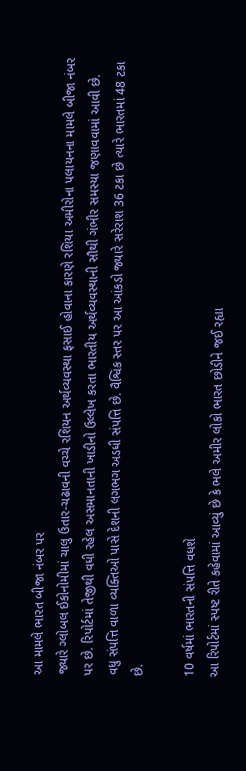આ મામલે ભારત બીજા નંબર પર
જ્યારે ગ્લોબલ ઈકોનોમીમાં ચાલુ ઉતાર-ચઢાવની વચ્ચે રશિયન અર્થવ્યવસ્થા ફસાઈ હોવાના કારણે રશિયા અમીરોના પલાયનના મામલે બીજા નંબર પર છે. રિપોર્ટમાં તેજીથી વધી રહેલ અસમાનતાની ખાડીનો ઉલ્લેખ કરતા ભારતીય અર્થવ્યવસ્થાની સૌથી ગંભીર સમસ્યા જણાવવામાં આવી છે. વધુ સંપત્તિ વાળા વ્યક્તિઓ પાસે દેશની લગભગ અડધી સંપત્તિ છે. વૈશ્વિક સ્તર પર આ આંકડો જ્યારે સરેરાશ 36 ટકા છે ત્યારે ભારતમાં 48 ટકા છે.

10 વર્ષમાં ભારતની સંપત્તિ વધશે
આ રિપોર્ટમાં સ્પષ્ટ રીતે કહેવામાં આવ્યું છે કે ભલે અમીર લોકો ભારત છોડીને જઈ રહ્યા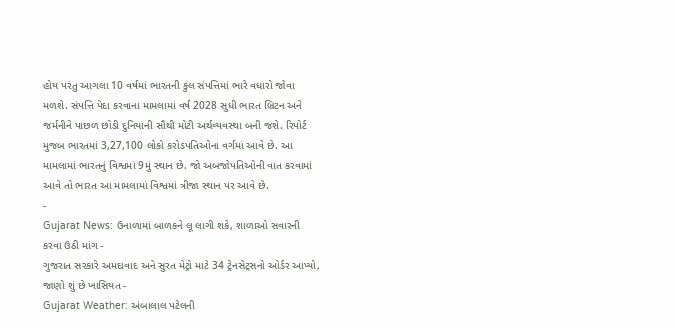હોય પરંતુ આગલા 10 વર્ષમાં ભારતની કુલ સંપત્તિમાં ભારે વધારો જોવા મળશે. સંપત્તિ પેદા કરવાના મામલામાં વર્ષ 2028 સુધી ભારત બ્રિટન અને જર્મનીને પાછળ છોડી દુનિયાની સૌથી મોટી અર્થવ્યવસ્થા બની જશે. રિપોર્ટ મુજબ ભારતમાં 3,27,100 લોકો કરોડપતિઓના વર્ગમાં આવે છે. આ મામલામાં ભારતનું વિશ્વમાં 9મું સ્થાન છે. જો અબજોપતિઓની વાત કરવામાં આવે તો ભારત આ મામલામાં વિશ્વમાં ત્રીજા સ્થાન પર આવે છે.
-
Gujarat News: ઉનાળામાં બાળકને લૂ લાગી શકે, શાળાઓ સવારની કરવા ઉઠી માંગ -
ગુજરાત સરકારે અમદાવાદ અને સુરત મેટ્રો માટે 34 ટ્રેનસેટ્સનો ઓર્ડર આપ્યો, જાણો શું છે ખાસિયત -
Gujarat Weather: અંબાલાલ પટેલની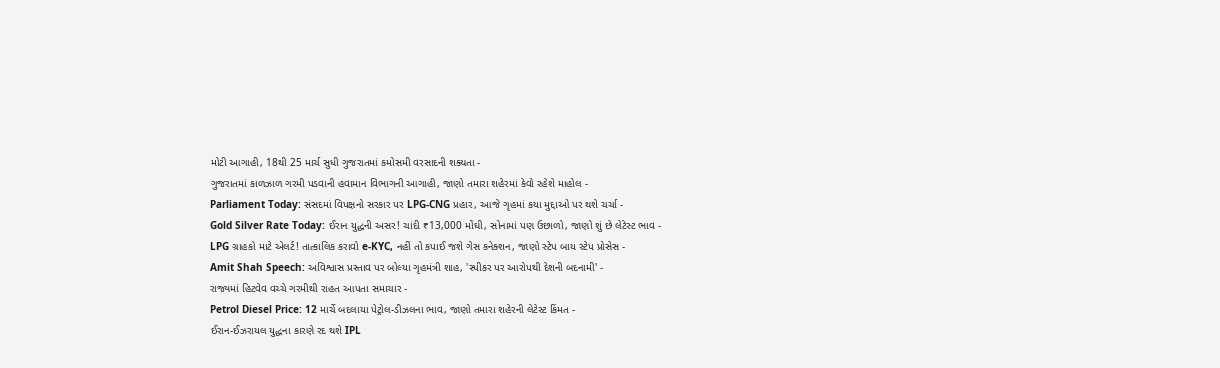મોટી આગાહી, 18થી 25 માર્ચ સુધી ગુજરાતમાં કમોસમી વરસાદની શક્યતા -
ગુજરાતમાં કાળઝાળ ગરમી પડવાની હવામાન વિભાગની આગાહી, જાણો તમારા શહેરમાં કેવો રહેશે માહોલ -
Parliament Today: સંસદમાં વિપક્ષનો સરકાર પર LPG-CNG પ્રહાર, આજે ગૃહમાં કયા મુદ્દાઓ પર થશે ચર્ચા -
Gold Silver Rate Today: ઈરાન યુદ્ધની અસર! ચાંદી ₹13,000 મોંઘી, સોનામાં પણ ઉછાળો, જાણો શું છે લેટેસ્ટ ભાવ -
LPG ગ્રાહકો માટે એલર્ટ! તાત્કાલિક કરાવો e-KYC, નહીં તો કપાઈ જશે ગેસ કનેક્શન, જાણો સ્ટેપ બાય સ્ટેપ પ્રોસેસ -
Amit Shah Speech: અવિશ્વાસ પ્રસ્તાવ પર બોલ્યા ગૃહમંત્રી શાહ, 'સ્પીકર પર આરોપથી દેશની બદનામી' -
રાજ્યમાં હિટવેવ વચ્ચે ગરમીથી રાહત આપતા સમાચાર -
Petrol Diesel Price: 12 માર્ચે બદલાયા પેટ્રોલ-ડીઝલના ભાવ, જાણો તમારા શહેરની લેટેસ્ટ કિંમત -
ઈરાન-ઈઝરાયલ યુદ્ધના કારણે રદ થશે IPL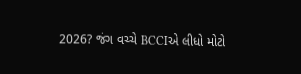2026? જંગ વચ્ચે BCCIએ લીધો મોટો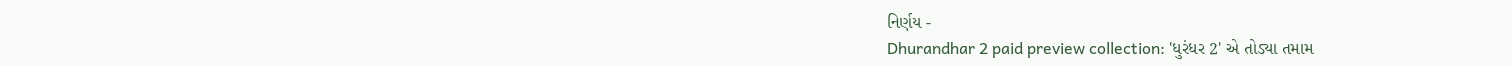નિર્ણય -
Dhurandhar 2 paid preview collection: 'ધુરંધર 2' એ તોડ્યા તમામ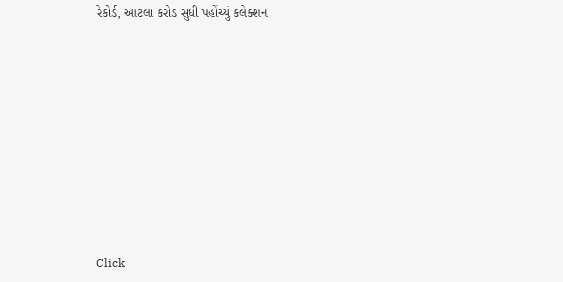રેકોર્ડ, આટલા કરોડ સુધી પહોંચ્યું કલેક્શન










Click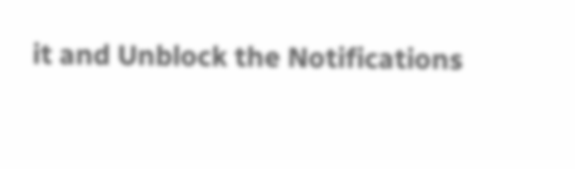it and Unblock the Notifications